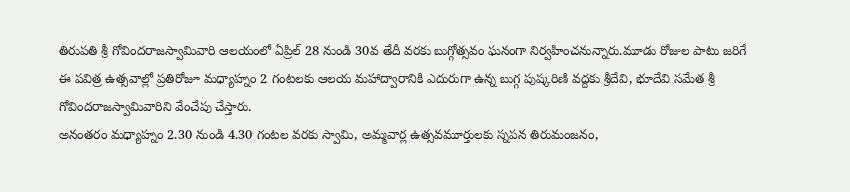తిరుపతి శ్రీ గోవిందరాజస్వామివారి ఆలయంలో ఏప్రిల్ 28 నుండి 30వ తేదీ వరకు బుగ్గోత్సవం ఘనంగా నిర్వహించనున్నారు.మూడు రోజుల పాటు జరిగే ఈ పవిత్ర ఉత్సవాల్లో ప్రతిరోజూ మధ్యాహ్నం 2 గంటలకు ఆలయ మహాద్వారానికి ఎదురుగా ఉన్న బుగ్గ పుష్కరిణి వద్దకు శ్రీదేవి, భూదేవి సమేత శ్రీ గోవిందరాజస్వామివారిని వేంచేపు చేస్తారు.
అనంతరం మధ్యాహ్నం 2.30 నుండి 4.30 గంటల వరకు స్వామి, అమ్మవార్ల ఉత్సవమూర్తులకు స్నపన తిరుమంజనం,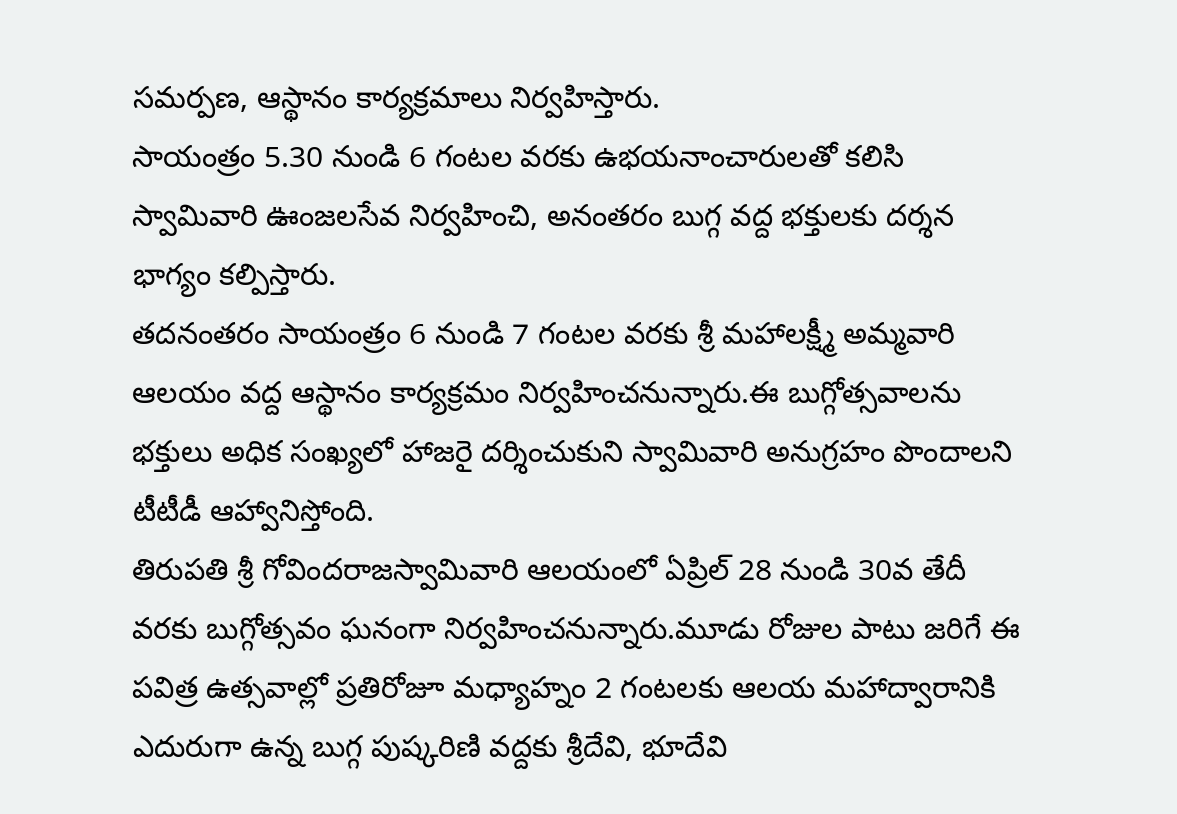సమర్పణ, ఆస్థానం కార్యక్రమాలు నిర్వహిస్తారు.
సాయంత్రం 5.30 నుండి 6 గంటల వరకు ఉభయనాంచారులతో కలిసి స్వామివారి ఊంజలసేవ నిర్వహించి, అనంతరం బుగ్గ వద్ద భక్తులకు దర్శన భాగ్యం కల్పిస్తారు.
తదనంతరం సాయంత్రం 6 నుండి 7 గంటల వరకు శ్రీ మహాలక్ష్మీ అమ్మవారి ఆలయం వద్ద ఆస్థానం కార్యక్రమం నిర్వహించనున్నారు.ఈ బుగ్గోత్సవాలను భక్తులు అధిక సంఖ్యలో హాజరై దర్శించుకుని స్వామివారి అనుగ్రహం పొందాలని టీటీడీ ఆహ్వానిస్తోంది.
తిరుపతి శ్రీ గోవిందరాజస్వామివారి ఆలయంలో ఏప్రిల్ 28 నుండి 30వ తేదీ వరకు బుగ్గోత్సవం ఘనంగా నిర్వహించనున్నారు.మూడు రోజుల పాటు జరిగే ఈ పవిత్ర ఉత్సవాల్లో ప్రతిరోజూ మధ్యాహ్నం 2 గంటలకు ఆలయ మహాద్వారానికి ఎదురుగా ఉన్న బుగ్గ పుష్కరిణి వద్దకు శ్రీదేవి, భూదేవి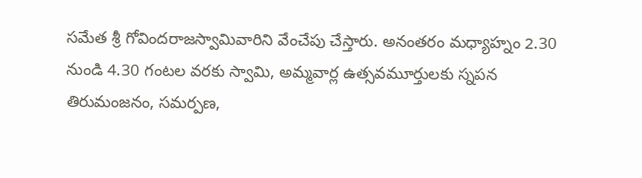సమేత శ్రీ గోవిందరాజస్వామివారిని వేంచేపు చేస్తారు. అనంతరం మధ్యాహ్నం 2.30 నుండి 4.30 గంటల వరకు స్వామి, అమ్మవార్ల ఉత్సవమూర్తులకు స్నపన తిరుమంజనం, సమర్పణ,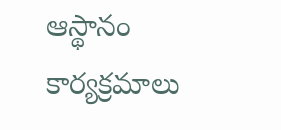ఆస్థానం కార్యక్రమాలు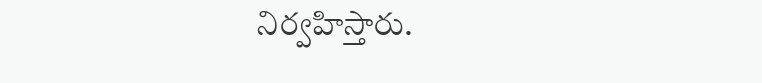నిర్వహిస్తారు.